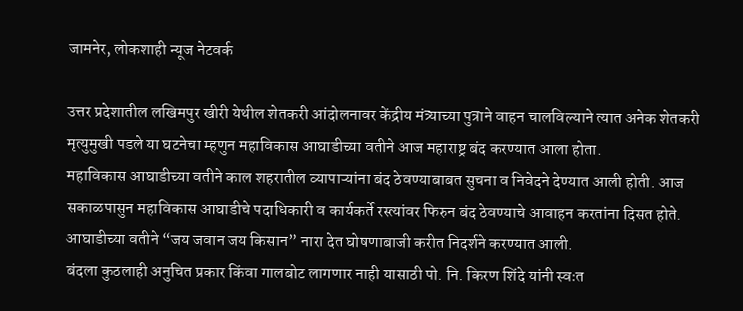जामनेर, लोकशाही न्यूज नेटवर्क

उत्तर प्रदेशातील लखिमपुर खीरी येथील शेतकरी आंदोलनावर केंद्रीय मंत्र्याच्या पुत्राने वाहन चालविल्याने त्यात अनेक शेतकरी मृत्युमुखी पडले या घटनेचा म्हणुन महाविकास आघाडीच्या वतीने आज महाराष्ट्र बंद करण्यात आला होता.
महाविकास आघाडीच्या वतीने काल शहरातील व्यापाऱ्यांना बंद ठेवण्याबाबत सुचना व निवेदने देण्यात आली होती. आज सकाळपासुन महाविकास आघाडीचे पदाधिकारी व कार्यकर्ते रस्त्यांवर फिरुन बंद ठेवण्याचे आवाहन करतांना दिसत होते. आघाडीच्या वतीने “जय जवान जय किसान” नारा देत घोषणाबाजी करीत निदर्शने करण्यात आली.
बंदला कुठलाही अनुचित प्रकार किंवा गालबोट लागणार नाही यासाठी पो. नि. किरण शिंदे यांनी स्वःत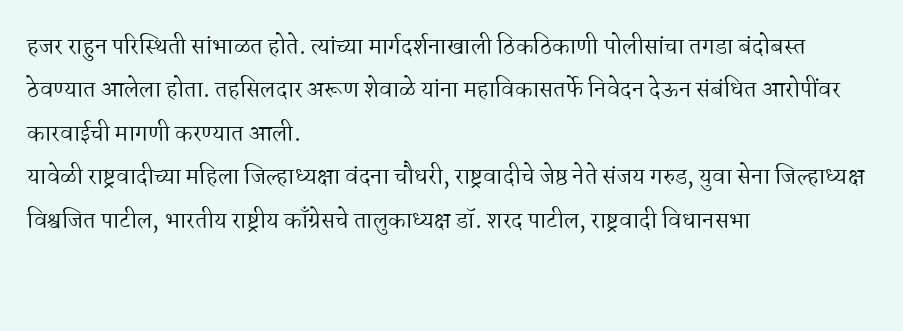हजर राहुन परिस्थिती सांभाळत होते. त्यांच्या मार्गदर्शनाखाली ठिकठिकाणी पोलीसांचा तगडा बंदोबस्त ठेवण्यात आलेला होता. तहसिलदार अरूण शेवाळे यांना महाविकासतर्फे निवेदन देऊन संबंधित आरोपींवर कारवाईची मागणी करण्यात आली.
यावेळी राष्ट्रवादीच्या महिला जिल्हाध्यक्षा वंदना चौधरी, राष्ट्रवादीचे जेष्ठ नेते संजय गरुड, युवा सेना जिल्हाध्यक्ष विश्वजित पाटील, भारतीय राष्ट्रीय काँग्रेसचे तालुकाध्यक्ष डॉ. शरद पाटील, राष्ट्रवादी विधानसभा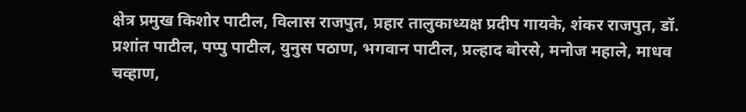क्षेत्र प्रमुख किशोर पाटील, विलास राजपुत, प्रहार तालुकाध्यक्ष प्रदीप गायके, शंकर राजपुत, डॉ. प्रशांत पाटील, पप्पु पाटील, युनुस पठाण, भगवान पाटील, प्रल्हाद बोरसे, मनोज महाले, माधव चव्हाण,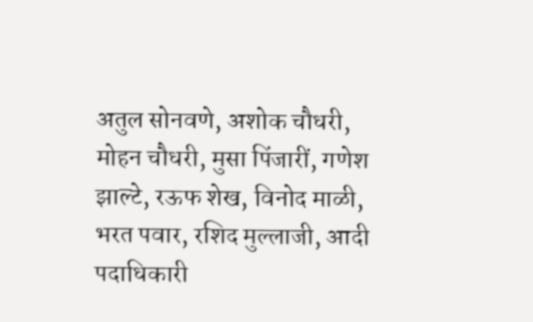अतुल सोनवणे, अशोक चौधरी, मोहन चौधरी, मुसा पिंजारीं, गणेश झाल्टे, रऊफ शेख, विनोद माळी, भरत पवार, रशिद मुल्लाजी, आदी पदाधिकारी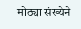मोठ्या संख्येने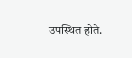उपस्थित होते.